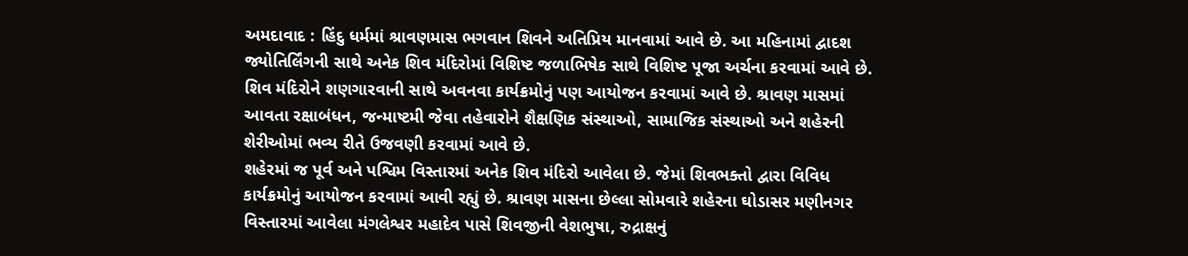અમદાવાદ : હિંદુ ધર્મમાં શ્રાવણમાસ ભગવાન શિવને અતિપ્રિય માનવામાં આવે છે. આ મહિનામાં દ્વાદશ જ્યોતિર્લિંગની સાથે અનેક શિવ મંદિરોમાં વિશિષ્ટ જળાભિષેક સાથે વિશિષ્ટ પૂજા અર્ચના કરવામાં આવે છે. શિવ મંદિરોને શણગારવાની સાથે અવનવા કાર્યક્રમોનું પણ આયોજન કરવામાં આવે છે. શ્રાવણ માસમાં આવતા રક્ષાબંધન, જન્માષ્ટમી જેવા તહેવારોને શૈક્ષણિક સંસ્થાઓ, સામાજિક સંસ્થાઓ અને શહેરની શેરીઓમાં ભવ્ય રીતે ઉજવણી કરવામાં આવે છે.
શહેરમાં જ પૂર્વ અને પશ્વિમ વિસ્તારમાં અનેક શિવ મંદિરો આવેલા છે. જેમાં શિવભક્તો દ્વારા વિવિધ કાર્યક્રમોનું આયોજન કરવામાં આવી રહ્યું છે. શ્રાવણ માસના છેલ્લા સોમવારે શહેરના ઘોડાસર મણીનગર વિસ્તારમાં આવેલા મંગલેશ્વર મહાદેવ પાસે શિવજીની વેશભુષા, રુદ્રાક્ષનું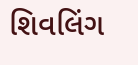શિવલિંગ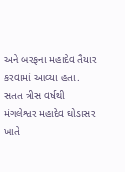અને બરફના મહાદેવ તૈયાર કરવામાં આવ્યા હતા. સતત ત્રીસ વર્ષથી મંગલેશ્વર મહાદેવ ઘોડાસર ખાતે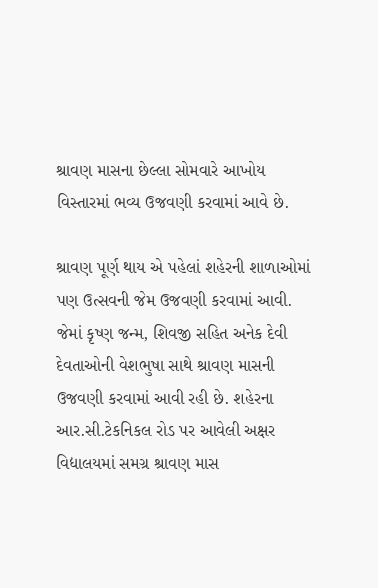શ્રાવણ માસના છેલ્લા સોમવારે આખોય વિસ્તારમાં ભવ્ય ઉજવણી કરવામાં આવે છે.

શ્રાવણ પૂર્ણ થાય એ પહેલાં શહેરની શાળાઓમાં પણ ઉત્સવની જેમ ઉજવણી કરવામાં આવી. જેમાં કૃષ્ણ જન્મ, શિવજી સહિત અનેક દેવી દેવતાઓની વેશભુષા સાથે શ્રાવણ માસની ઉજવણી કરવામાં આવી રહી છે. શહેરના આર.સી.ટેકનિકલ રોડ પર આવેલી અક્ષર વિદ્યાલયમાં સમગ્ર શ્રાવણ માસ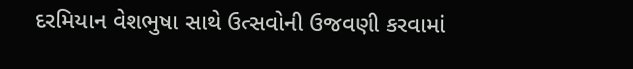દરમિયાન વેશભુષા સાથે ઉત્સવોની ઉજવણી કરવામાં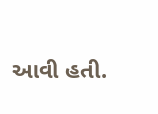આવી હતી.